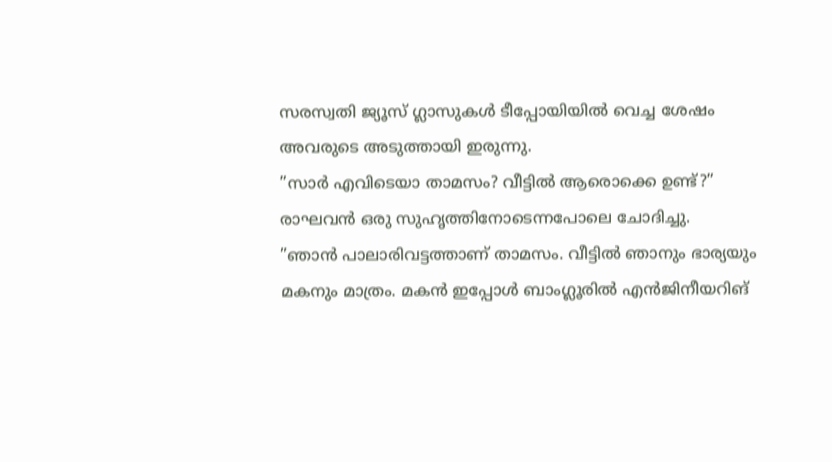സരസ്വതി ജ്യൂസ് ഗ്ലാസുകൾ ടീപ്പോയിയിൽ വെച്ച ശേഷം അവരുടെ അടുത്തായി ഇരുന്നു.
”സാർ എവിടെയാ താമസം? വീട്ടിൽ ആരൊക്കെ ഉണ്ട്?” രാഘവൻ ഒരു സുഹൃത്തിനോടെന്നപോലെ ചോദിച്ചു.
”ഞാൻ പാലാരിവട്ടത്താണ് താമസം. വീട്ടിൽ ഞാനും ഭാര്യയും മകനും മാത്രം. മകൻ ഇപ്പോൾ ബാംഗ്ലൂരിൽ എൻജിനീയറിങ്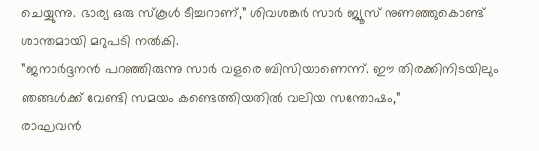ചെയ്യുന്നു. ഭാര്യ ഒരു സ്കൂൾ ടീച്ചറാണ്,” ശിവശങ്കർ സാർ ജ്യൂസ് നുണഞ്ഞുകൊണ്ട് ശാന്തമായി മറുപടി നൽകി.
”ജനാർദ്ദനൻ പറഞ്ഞിരുന്നു സാർ വളരെ ബിസിയാണെന്ന്. ഈ തിരക്കിനിടയിലും ഞങ്ങൾക്ക് വേണ്ടി സമയം കണ്ടെത്തിയതിൽ വലിയ സന്തോഷം,”
രാഘവൻ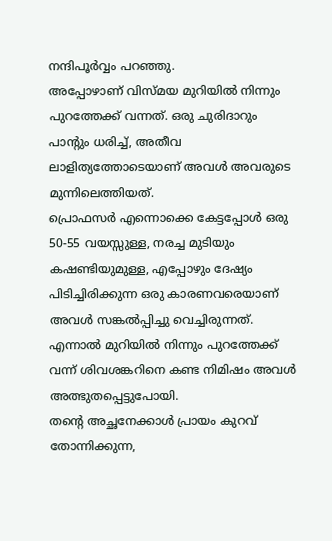നന്ദിപൂർവ്വം പറഞ്ഞു.
അപ്പോഴാണ് വിസ്മയ മുറിയിൽ നിന്നും പുറത്തേക്ക് വന്നത്. ഒരു ചുരിദാറും പാന്റും ധരിച്ച്, അതീവ ലാളിത്യത്തോടെയാണ് അവൾ അവരുടെ മുന്നിലെത്തിയത്.
പ്രൊഫസർ എന്നൊക്കെ കേട്ടപ്പോൾ ഒരു 50-55 വയസ്സുള്ള, നരച്ച മുടിയും കഷണ്ടിയുമുള്ള, എപ്പോഴും ദേഷ്യം പിടിച്ചിരിക്കുന്ന ഒരു കാരണവരെയാണ് അവൾ സങ്കൽപ്പിച്ചു വെച്ചിരുന്നത്. എന്നാൽ മുറിയിൽ നിന്നും പുറത്തേക്ക് വന്ന് ശിവശങ്കറിനെ കണ്ട നിമിഷം അവൾ അത്ഭുതപ്പെട്ടുപോയി.
തന്റെ അച്ഛനേക്കാൾ പ്രായം കുറവ് തോന്നിക്കുന്ന,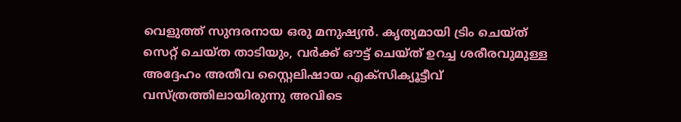വെളുത്ത് സുന്ദരനായ ഒരു മനുഷ്യൻ. കൃത്യമായി ട്രിം ചെയ്ത് സെറ്റ് ചെയ്ത താടിയും, വർക്ക് ഔട്ട് ചെയ്ത് ഉറച്ച ശരീരവുമുള്ള അദ്ദേഹം അതീവ സ്റ്റൈലിഷായ എക്സിക്യൂട്ടീവ് വസ്ത്രത്തിലായിരുന്നു അവിടെ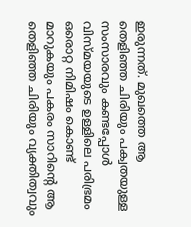ഇരുന്നത്. മുഖത്തെ ആ തെളിഞ്ഞ ചിരിയും പക്വതയുള്ള സംസാരവും കണ്ടപ്പോൾ വിസ്മയയുടെ ഉള്ളിലെ പരിഭ്രമം ഒരൊറ്റ നിമിഷം കൊണ്ട് മാറുകയും പകരം സാറിന്റെ ആ തെളിഞ്ഞ ചിരിയും വ്യക്തിത്വവും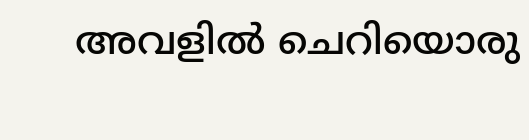അവളിൽ ചെറിയൊരു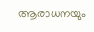ആരാധനയും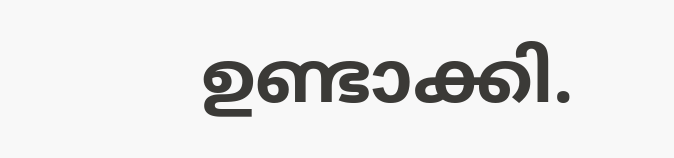ഉണ്ടാക്കി.